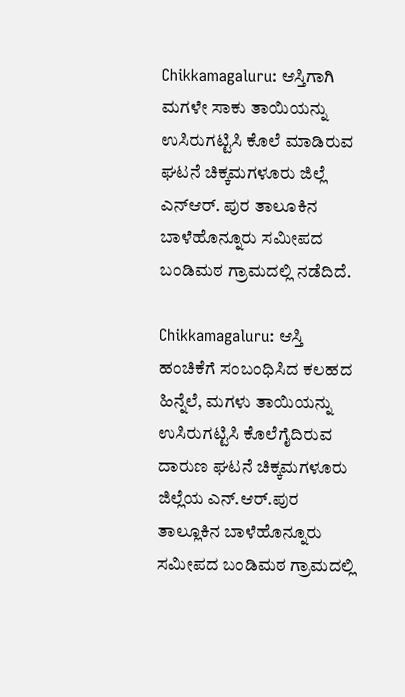Chikkamagaluru: ಆಸ್ತಿಗಾಗಿ ಮಗಳೇ ಸಾಕು ತಾಯಿಯನ್ನು ಉಸಿರುಗಟ್ಟಿಸಿ ಕೊಲೆ ಮಾಡಿರುವ ಘಟನೆ ಚಿಕ್ಕಮಗಳೂರು ಜಿಲ್ಲೆ ಎನ್ಆರ್. ಪುರ ತಾಲೂಕಿನ ಬಾಳೆಹೊನ್ನೂರು ಸಮೀಪದ ಬಂಡಿಮಠ ಗ್ರಾಮದಲ್ಲಿ ನಡೆದಿದೆ.

Chikkamagaluru: ಆಸ್ತಿ ಹಂಚಿಕೆಗೆ ಸಂಬಂಧಿಸಿದ ಕಲಹದ ಹಿನ್ನೆಲೆ, ಮಗಳು ತಾಯಿಯನ್ನು ಉಸಿರುಗಟ್ಟಿಸಿ ಕೊಲೆಗೈದಿರುವ ದಾರುಣ ಘಟನೆ ಚಿಕ್ಕಮಗಳೂರು ಜಿಲ್ಲೆಯ ಎನ್.ಆರ್.ಪುರ ತಾಲ್ಲೂಕಿನ ಬಾಳೆಹೊನ್ನೂರು ಸಮೀಪದ ಬಂಡಿಮಠ ಗ್ರಾಮದಲ್ಲಿ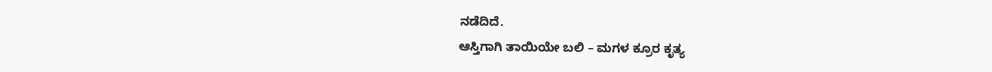ನಡೆದಿದೆ.
ಆಸ್ತಿಗಾಗಿ ತಾಯಿಯೇ ಬಲಿ – ಮಗಳ ಕ್ರೂರ ಕೃತ್ಯ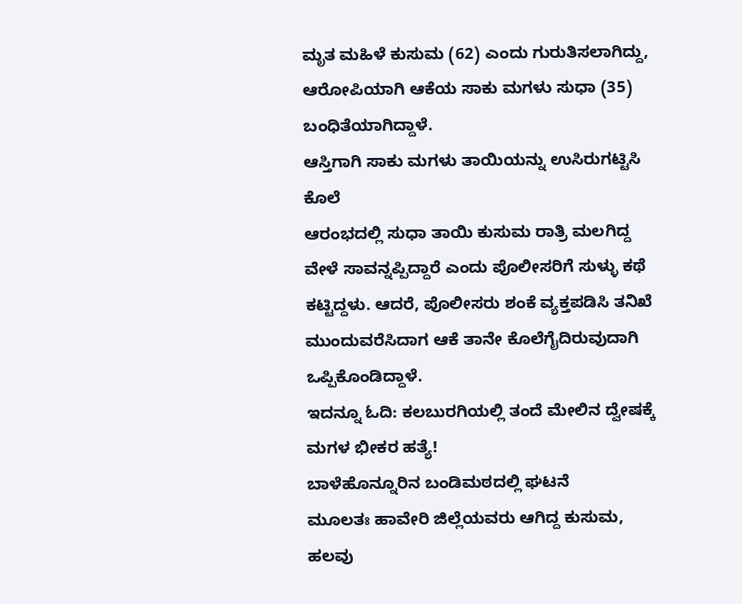ಮೃತ ಮಹಿಳೆ ಕುಸುಮ (62) ಎಂದು ಗುರುತಿಸಲಾಗಿದ್ದು, ಆರೋಪಿಯಾಗಿ ಆಕೆಯ ಸಾಕು ಮಗಳು ಸುಧಾ (35) ಬಂಧಿತೆಯಾಗಿದ್ದಾಳೆ.
ಆಸ್ತಿಗಾಗಿ ಸಾಕು ಮಗಳು ತಾಯಿಯನ್ನು ಉಸಿರುಗಟ್ಟಿಸಿ ಕೊಲೆ
ಆರಂಭದಲ್ಲಿ ಸುಧಾ ತಾಯಿ ಕುಸುಮ ರಾತ್ರಿ ಮಲಗಿದ್ದ ವೇಳೆ ಸಾವನ್ನಪ್ಪಿದ್ದಾರೆ ಎಂದು ಪೊಲೀಸರಿಗೆ ಸುಳ್ಳು ಕಥೆ ಕಟ್ಟಿದ್ದಳು. ಆದರೆ, ಪೊಲೀಸರು ಶಂಕೆ ವ್ಯಕ್ತಪಡಿಸಿ ತನಿಖೆ ಮುಂದುವರೆಸಿದಾಗ ಆಕೆ ತಾನೇ ಕೊಲೆಗೈದಿರುವುದಾಗಿ ಒಪ್ಪಿಕೊಂಡಿದ್ದಾಳೆ.
ಇದನ್ನೂ ಓದಿ: ಕಲಬುರಗಿಯಲ್ಲಿ ತಂದೆ ಮೇಲಿನ ದ್ವೇಷಕ್ಕೆ ಮಗಳ ಭೀಕರ ಹತ್ಯೆ!
ಬಾಳೆಹೊನ್ನೂರಿನ ಬಂಡಿಮಠದಲ್ಲಿ ಘಟನೆ
ಮೂಲತಃ ಹಾವೇರಿ ಜಿಲ್ಲೆಯವರು ಆಗಿದ್ದ ಕುಸುಮ, ಹಲವು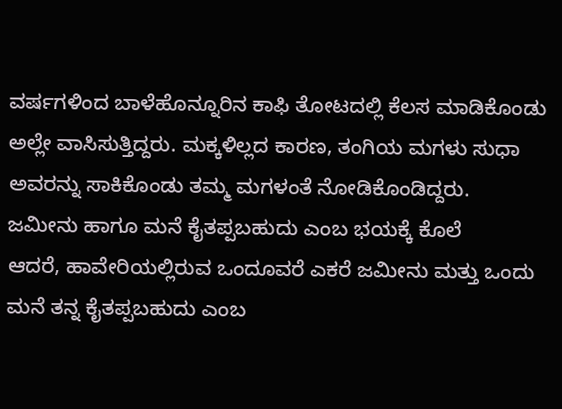ವರ್ಷಗಳಿಂದ ಬಾಳೆಹೊನ್ನೂರಿನ ಕಾಫಿ ತೋಟದಲ್ಲಿ ಕೆಲಸ ಮಾಡಿಕೊಂಡು ಅಲ್ಲೇ ವಾಸಿಸುತ್ತಿದ್ದರು. ಮಕ್ಕಳಿಲ್ಲದ ಕಾರಣ, ತಂಗಿಯ ಮಗಳು ಸುಧಾ ಅವರನ್ನು ಸಾಕಿಕೊಂಡು ತಮ್ಮ ಮಗಳಂತೆ ನೋಡಿಕೊಂಡಿದ್ದರು.
ಜಮೀನು ಹಾಗೂ ಮನೆ ಕೈತಪ್ಪಬಹುದು ಎಂಬ ಭಯಕ್ಕೆ ಕೊಲೆ
ಆದರೆ, ಹಾವೇರಿಯಲ್ಲಿರುವ ಒಂದೂವರೆ ಎಕರೆ ಜಮೀನು ಮತ್ತು ಒಂದು ಮನೆ ತನ್ನ ಕೈತಪ್ಪಬಹುದು ಎಂಬ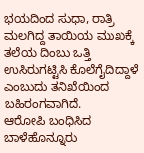ಭಯದಿಂದ ಸುಧಾ, ರಾತ್ರಿ ಮಲಗಿದ್ದ ತಾಯಿಯ ಮುಖಕ್ಕೆ ತಲೆಯ ದಿಂಬು ಒತ್ತಿ ಉಸಿರುಗಟ್ಟಿಸಿ ಕೊಲೆಗೈದಿದ್ದಾಳೆ ಎಂಬುದು ತನಿಖೆಯಿಂದ ಬಹಿರಂಗವಾಗಿದೆ.
ಆರೋಪಿ ಬಂಧಿಸಿದ ಬಾಳೆಹೊನ್ನೂರು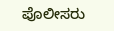ಪೊಲೀಸರು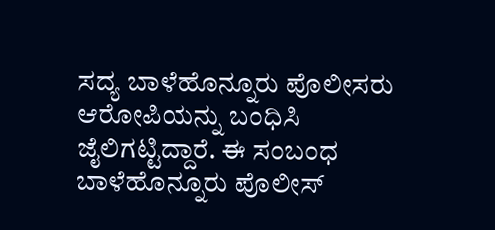ಸದ್ಯ ಬಾಳೆಹೊನ್ನೂರು ಪೊಲೀಸರು ಆರೋಪಿಯನ್ನು ಬಂಧಿಸಿ ಜೈಲಿಗಟ್ಟಿದ್ದಾರೆ. ಈ ಸಂಬಂಧ ಬಾಳೆಹೊನ್ನೂರು ಪೊಲೀಸ್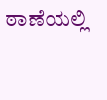ಠಾಣೆಯಲ್ಲಿ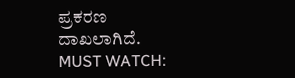ಪ್ರಕರಣ ದಾಖಲಾಗಿದೆ.
MUST WATCH: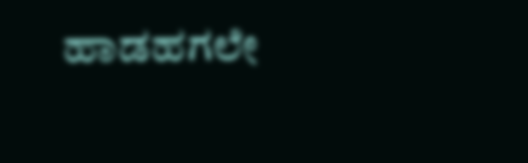ಹಾಡಹಗಲೇ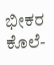ಭೀಕರ ಕೊಲೆ-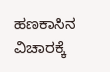ಹಣಕಾಸಿನ ವಿಚಾರಕ್ಕೆ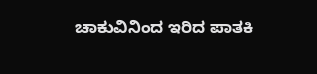ಚಾಕುವಿನಿಂದ ಇರಿದ ಪಾತಕಿ